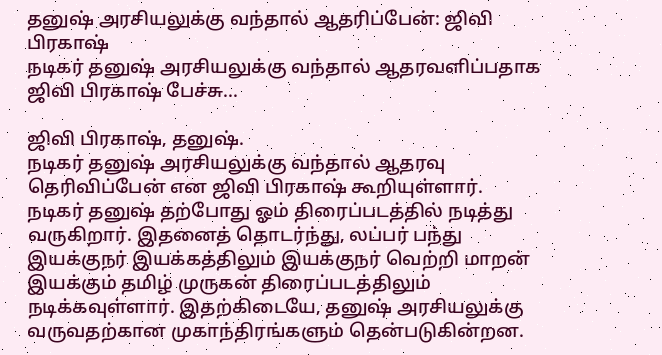தனுஷ் அரசியலுக்கு வந்தால் ஆதரிப்பேன்: ஜிவி பிரகாஷ்
நடிகர் தனுஷ் அரசியலுக்கு வந்தால் ஆதரவளிப்பதாக ஜிவி பிரகாஷ் பேச்சு...

ஜிவி பிரகாஷ், தனுஷ்.
நடிகர் தனுஷ் அரசியலுக்கு வந்தால் ஆதரவு தெரிவிப்பேன் என ஜிவி பிரகாஷ் கூறியுள்ளார்.
நடிகர் தனுஷ் தற்போது ஓம் திரைப்படத்தில் நடித்து வருகிறார். இதனைத் தொடர்ந்து, லப்பர் பந்து இயக்குநர் இயக்கத்திலும் இயக்குநர் வெற்றி மாறன் இயக்கும் தமிழ் முருகன் திரைப்படத்திலும் நடிக்கவுள்ளார். இதற்கிடையே, தனுஷ் அரசியலுக்கு வருவதற்கான முகாந்திரங்களும் தென்படுகின்றன.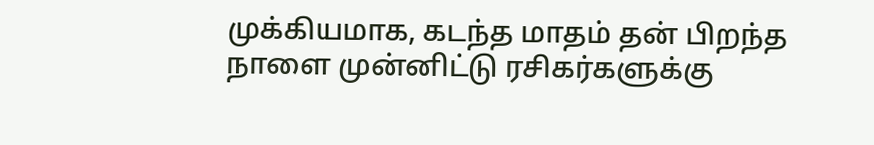முக்கியமாக, கடந்த மாதம் தன் பிறந்த நாளை முன்னிட்டு ரசிகர்களுக்கு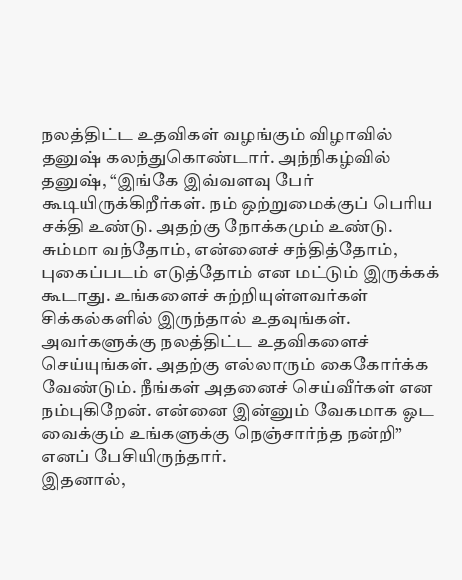நலத்திட்ட உதவிகள் வழங்கும் விழாவில் தனுஷ் கலந்துகொண்டார். அந்நிகழ்வில் தனுஷ், “இங்கே இவ்வளவு பேர் கூடியிருக்கிறீர்கள். நம் ஒற்றுமைக்குப் பெரிய சக்தி உண்டு. அதற்கு நோக்கமும் உண்டு. சும்மா வந்தோம், என்னைச் சந்தித்தோம், புகைப்படம் எடுத்தோம் என மட்டும் இருக்கக் கூடாது. உங்களைச் சுற்றியுள்ளவர்கள் சிக்கல்களில் இருந்தால் உதவுங்கள். அவர்களுக்கு நலத்திட்ட உதவிகளைச் செய்யுங்கள். அதற்கு எல்லாரும் கைகோர்க்க வேண்டும். நீங்கள் அதனைச் செய்வீர்கள் என நம்புகிறேன். என்னை இன்னும் வேகமாக ஓட வைக்கும் உங்களுக்கு நெஞ்சார்ந்த நன்றி” எனப் பேசியிருந்தார்.
இதனால்,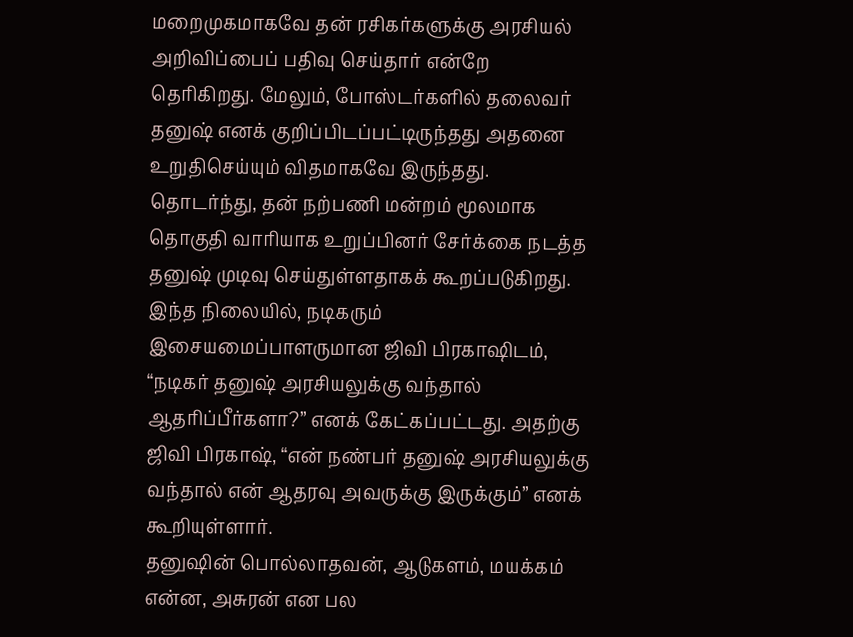மறைமுகமாகவே தன் ரசிகர்களுக்கு அரசியல் அறிவிப்பைப் பதிவு செய்தார் என்றே தெரிகிறது. மேலும், போஸ்டர்களில் தலைவர் தனுஷ் எனக் குறிப்பிடப்பட்டிருந்தது அதனை உறுதிசெய்யும் விதமாகவே இருந்தது. தொடர்ந்து, தன் நற்பணி மன்றம் மூலமாக தொகுதி வாரியாக உறுப்பினர் சேர்க்கை நடத்த தனுஷ் முடிவு செய்துள்ளதாகக் கூறப்படுகிறது.
இந்த நிலையில், நடிகரும் இசையமைப்பாளருமான ஜிவி பிரகாஷிடம், “நடிகர் தனுஷ் அரசியலுக்கு வந்தால் ஆதரிப்பீர்களா?” எனக் கேட்கப்பட்டது. அதற்கு ஜிவி பிரகாஷ், “என் நண்பர் தனுஷ் அரசியலுக்கு வந்தால் என் ஆதரவு அவருக்கு இருக்கும்” எனக் கூறியுள்ளார்.
தனுஷின் பொல்லாதவன், ஆடுகளம், மயக்கம் என்ன, அசுரன் என பல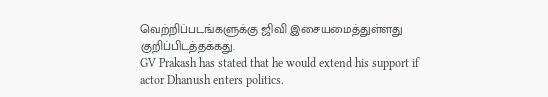வெற்றிப்படங்களுக்கு ஜிவி இசையமைத்துள்ளது குறிப்பிடத்தக்கது.
GV Prakash has stated that he would extend his support if actor Dhanush enters politics.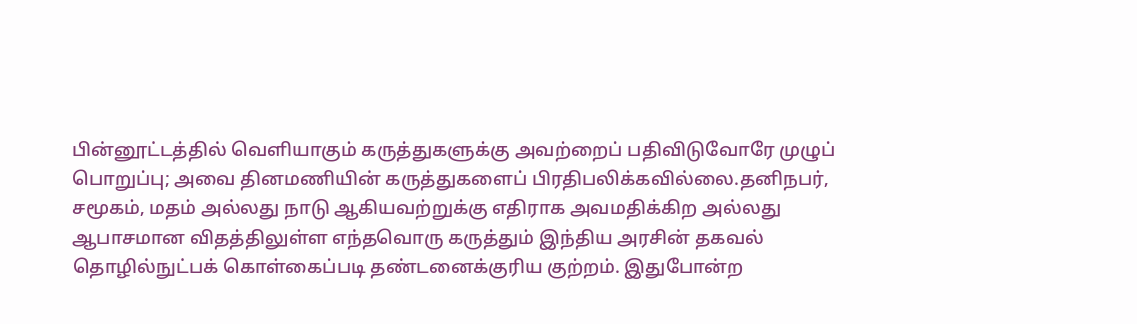பின்னூட்டத்தில் வெளியாகும் கருத்துகளுக்கு அவற்றைப் பதிவிடுவோரே முழுப் பொறுப்பு; அவை தினமணியின் கருத்துகளைப் பிரதிபலிக்கவில்லை.தனிநபர், சமூகம், மதம் அல்லது நாடு ஆகியவற்றுக்கு எதிராக அவமதிக்கிற அல்லது ஆபாசமான விதத்திலுள்ள எந்தவொரு கருத்தும் இந்திய அரசின் தகவல் தொழில்நுட்பக் கொள்கைப்படி தண்டனைக்குரிய குற்றம். இதுபோன்ற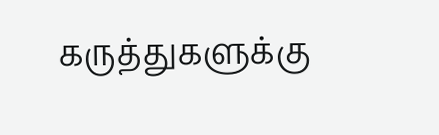கருத்துகளுக்கு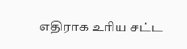எதிராக உரிய சட்ட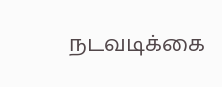நடவடிக்கை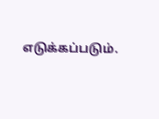எடுக்கப்படும்.